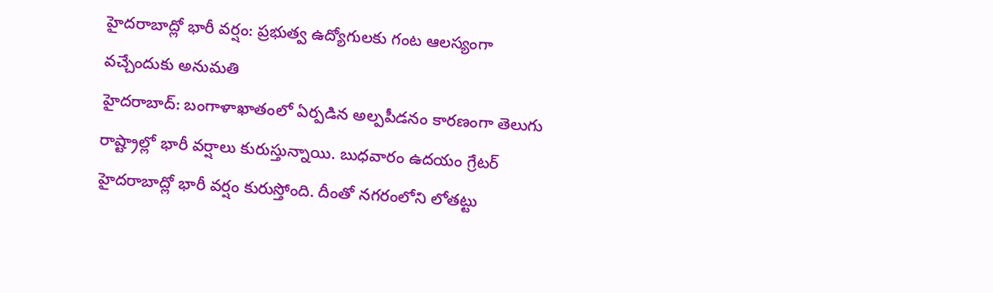హైదరాబాద్లో భారీ వర్షం: ప్రభుత్వ ఉద్యోగులకు గంట ఆలస్యంగా వచ్చేందుకు అనుమతి
హైదరాబాద్: బంగాళాఖాతంలో ఏర్పడిన అల్పపీడనం కారణంగా తెలుగు రాష్ట్రాల్లో భారీ వర్షాలు కురుస్తున్నాయి. బుధవారం ఉదయం గ్రేటర్ హైదరాబాద్లో భారీ వర్షం కురుస్తోంది. దీంతో నగరంలోని లోతట్టు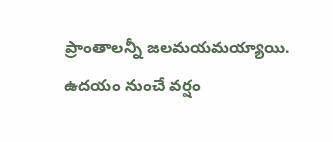ప్రాంతాలన్నీ జలమయమయ్యాయి. ఉదయం నుంచే వర్షం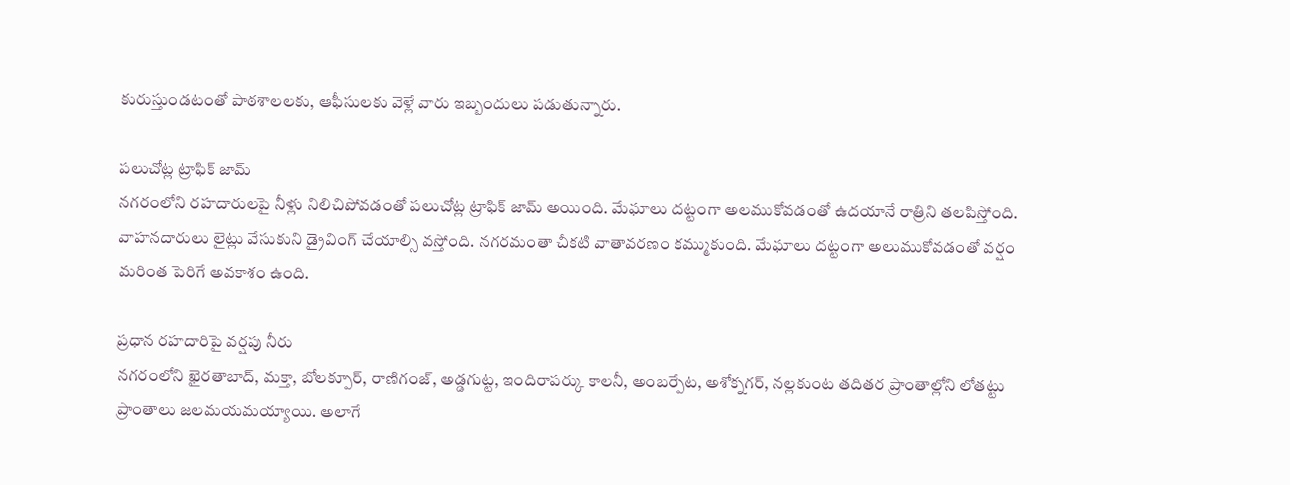కురుస్తుండటంతో పాఠశాలలకు, ఆఫీసులకు వెళ్లే వారు ఇబ్బందులు పడుతున్నారు.

పలుచోట్ల ట్రాఫిక్ జామ్
నగరంలోని రహదారులపై నీళ్లు నిలిచిపోవడంతో పలుచోట్ల ట్రాఫిక్ జామ్ అయింది. మేఘాలు దట్టంగా అలముకోవడంతో ఉదయానే రాత్రిని తలపిస్తోంది. వాహనదారులు లైట్లు వేసుకుని డ్రైవింగ్ చేయాల్సి వస్తోంది. నగరమంతా చీకటి వాతావరణం కమ్ముకుంది. మేఘాలు దట్టంగా అలుముకోవడంతో వర్షం మరింత పెరిగే అవకాశం ఉంది.

ప్రధాన రహదారిపై వర్షపు నీరు
నగరంలోని ఖైరతాబాద్, మక్తా, బోలక్పూర్, రాణిగంజ్, అడ్డగుట్ట, ఇందిరాపర్కు కాలనీ, అంబర్పేట, అశోక్నగర్, నల్లకుంట తదితర ప్రాంతాల్లోని లోతట్టు ప్రాంతాలు జలమయమయ్యాయి. అలాగే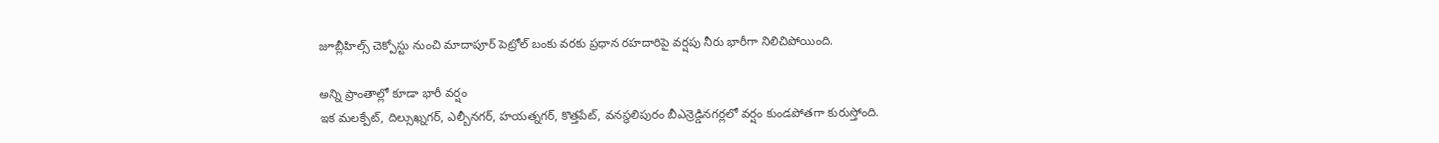జూబ్లీహిల్స్ చెక్పోస్టు నుంచి మాదాపూర్ పెట్రోల్ బంకు వరకు ప్రధాన రహదారిపై వర్షపు నీరు భారీగా నిలిచిపోయింది.

అన్ని ప్రాంతాల్లో కూడా భారీ వర్షం
ఇక మలక్పేట్, దిల్సుఖ్నగర్, ఎల్బీనగర్, హయత్నగర్, కొత్తపేట్, వనస్థలిపురం బీఎన్రెడ్డినగర్లలో వర్షం కుండపోతగా కురుస్తోంది.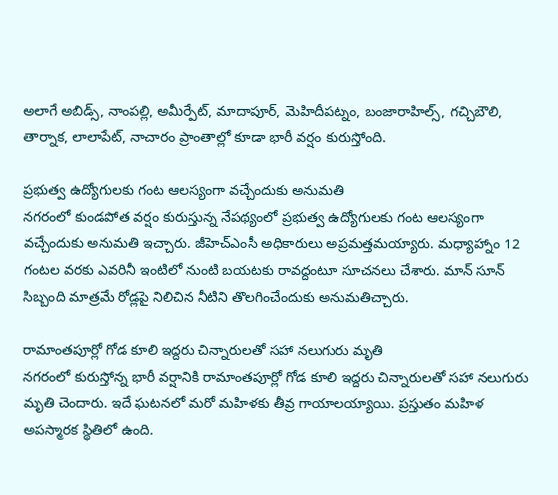అలాగే అబిడ్స్, నాంపల్లి, అమీర్పేట్, మాదాపూర్, మెహిదీపట్నం, బంజారాహిల్స్, గచ్చిబౌలి, తార్నాక, లాలాపేట్, నాచారం ప్రాంతాల్లో కూడా భారీ వర్షం కురుస్తోంది.

ప్రభుత్వ ఉద్యోగులకు గంట ఆలస్యంగా వచ్చేందుకు అనుమతి
నగరంలో కుండపోత వర్షం కురుస్తున్న నేపథ్యంలో ప్రభుత్వ ఉద్యోగులకు గంట ఆలస్యంగా వచ్చేందుకు అనుమతి ఇచ్చారు. జీహెచ్ఎంసీ అధికారులు అప్రమత్తమయ్యారు. మధ్యాహ్నాం 12 గంటల వరకు ఎవరినీ ఇంటిలో నుంటి బయటకు రావద్దంటూ సూచనలు చేశారు. మాన్ సూన్ సిబ్బంది మాత్రమే రోడ్లపై నిలిచిన నీటిని తొలగించేందుకు అనుమతిచ్చారు.

రామాంతపూర్లో గోడ కూలి ఇద్దరు చిన్నారులతో సహా నలుగురు మృతి
నగరంలో కురుస్తోన్న భారీ వర్షానికి రామాంతపూర్లో గోడ కూలి ఇద్దరు చిన్నారులతో సహా నలుగురు మృతి చెందారు. ఇదే ఘటనలో మరో మహిళకు తీవ్ర గాయాలయ్యాయి. ప్రస్తుతం మహిళ అపస్మారక స్థితిలో ఉంది.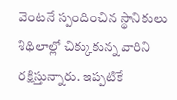వెంటనే స్పందించిన స్థానికులు శిథిలాల్లో చిక్కుకున్న వారిని రక్షిస్తున్నారు. ఇప్పటికే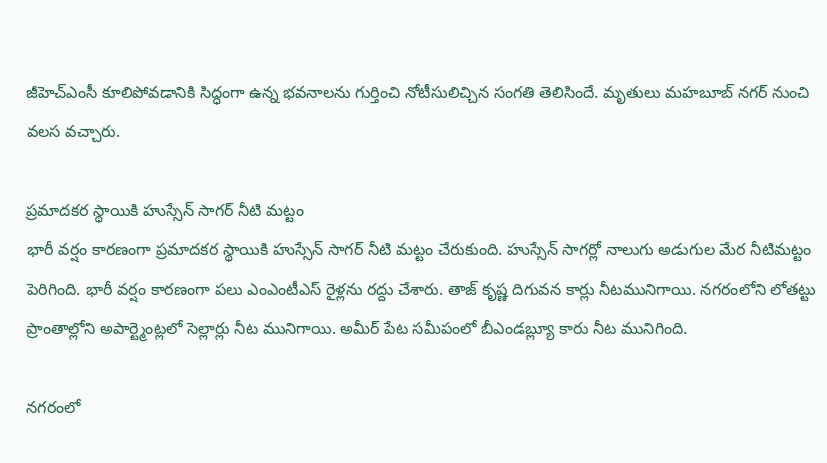జీహెచ్ఎంసీ కూలిపోవడానికి సిద్ధంగా ఉన్న భవనాలను గుర్తించి నోటీసులిచ్చిన సంగతి తెలిసిందే. మృతులు మహబూబ్ నగర్ నుంచి వలస వచ్చారు.

ప్రమాదకర స్థాయికి హుస్సేన్ సాగర్ నీటి మట్టం
భారీ వర్షం కారణంగా ప్రమాదకర స్థాయికి హుస్సేన్ సాగర్ నీటి మట్టం చేరుకుంది. హుస్సేన్ సాగర్లో నాలుగు అడుగుల మేర నీటిమట్టం పెరిగింది. భారీ వర్షం కారణంగా పలు ఎంఎంటీఎస్ రైళ్లను రద్దు చేశారు. తాజ్ కృష్ణ దిగువన కార్లు నీటమునిగాయి. నగరంలోని లోతట్టు ప్రాంతాల్లోని అపార్ట్మెంట్లలో సెల్లార్లు నీట మునిగాయి. అమీర్ పేట సమీపంలో బీఎండబ్ల్యూ కారు నీట మునిగింది.

నగరంలో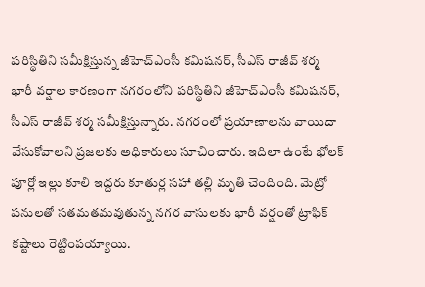పరిస్థితిని సమీక్షిస్తున్న జీహెచ్ఎంసీ కమిషనర్, సీఎస్ రాజీవ్ శర్మ
భారీ వర్షాల కారణంగా నగరంలోని పరిస్థితిని జీహెచ్ఎంసీ కమిషనర్, సీఎస్ రాజీవ్ శర్మ సమీక్షిస్తున్నారు. నగరంలో ప్రయాణాలను వాయిదా వేసుకోవాలని ప్రజలకు అధికారులు సూచించారు. ఇదిలా ఉంటే భోలక్ పూర్లో ఇల్లు కూలి ఇద్దరు కూతుర్ల సహా తల్లి మృతి చెందింది. మెట్రో పనులతో సతమతమవుతున్న నగర వాసులకు భారీ వర్షంతో ట్రాఫిక్ కష్టాలు రెట్టింపయ్యాయి.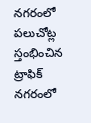నగరంలో పలుచోట్ల స్తంభించిన ట్రాఫిక్
నగరంలో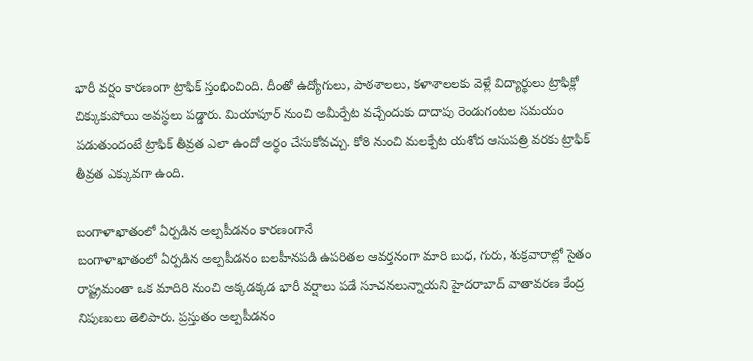భారీ వర్షం కారణంగా ట్రాఫిక్ స్తంభించింది. దీంతో ఉద్యోగులు, పాఠశాలలు, కళాశాలలకు వెళ్లే విద్యార్థులు ట్రాఫిక్లో చిక్కుకుపోయి అవస్థలు పడ్డారు. మియాపూర్ నుంచి అమీర్పేట వచ్చేందుకు దాదాపు రెండుగంటల సమయం పడుతుందంటే ట్రాఫిక్ తీవ్రత ఎలా ఉందో అర్థం చేసుకోవచ్చు. కోఠి నుంచి మలక్పేట యశోద ఆసుపత్రి వరకు ట్రాఫిక్ తీవ్రత ఎక్కువగా ఉంది.

బంగాళాఖాతంలో ఏర్పడిన అల్పపీడనం కారణంగానే
బంగాళాఖాతంలో ఏర్పడిన అల్పపీడనం బలహీనపడి ఉపరితల ఆవర్తనంగా మారి బుధ, గురు, శుక్రవారాల్లో సైతం రాష్ట్రమంతా ఒక మాదిరి నుంచి అక్కడక్కడ భారీ వర్షాలు పడే సూచనలున్నాయని హైదరాబాద్ వాతావరణ కేంద్ర నిపుణులు తెలిపారు. ప్రస్తుతం అల్పపీడనం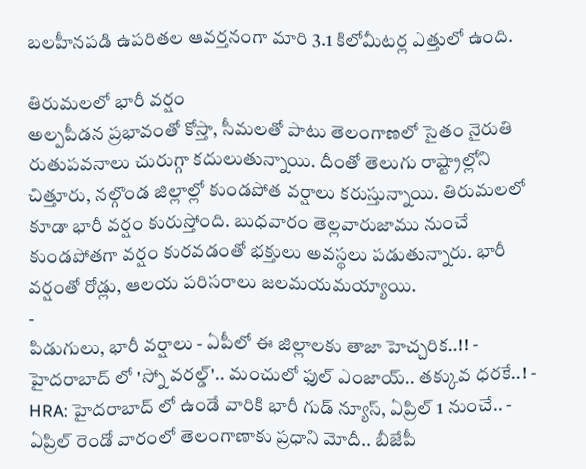బలహీనపడి ఉపరితల ఆవర్తనంగా మారి 3.1 కిలోమీటర్ల ఎత్తులో ఉంది.

తిరుమలలో భారీ వర్షం
అల్పపీడన ప్రభావంతో కోస్తా, సీమలతో పాటు తెలంగాణలో సైతం నైరుతి రుతుపవనాలు చురుగ్గా కదులుతున్నాయి. దీంతో తెలుగు రాష్ట్రాల్లోని చిత్తూరు, నల్గొండ జిల్లాల్లో కుండపోత వర్షాలు కరుస్తున్నాయి. తిరుమలలో కూడా భారీ వర్షం కురుస్తోంది. బుధవారం తెల్లవారుజాము నుంచే కుండపోతగా వర్షం కురవడంతో భక్తులు అవస్థలు పడుతున్నారు. భారీ వర్షంతో రోడ్లు, ఆలయ పరిసరాలు జలమయమయ్యాయి.
-
పిడుగులు, భారీ వర్షాలు - ఏపీలో ఈ జిల్లాలకు తాజా హెచ్చరిక..!! -
హైదరాబాద్ లో 'స్నో వరల్డ్'.. మంచులో ఫుల్ ఎంజాయ్.. తక్కువ ధరకే..! -
HRA: హైదరాబాద్ లో ఉండే వారికి భారీ గుడ్ న్యూస్, ఏప్రిల్ 1 నుంచే.. -
ఏప్రిల్ రెండో వారంలో తెలంగాణాకు ప్రధాని మోదీ.. బీజేపీ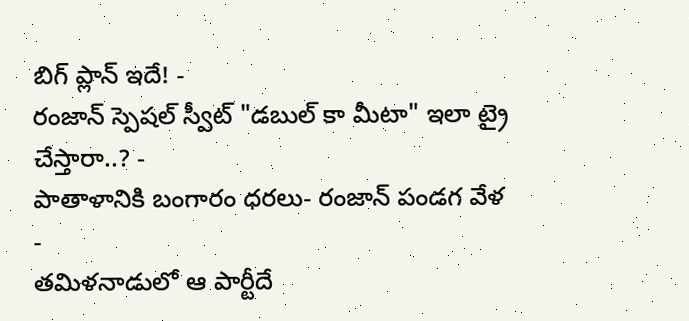బిగ్ ప్లాన్ ఇదే! -
రంజాన్ స్పెషల్ స్వీట్ "డబుల్ కా మీటా" ఇలా ట్రై చేస్తారా..? -
పాతాళానికి బంగారం ధరలు- రంజాన్ పండగ వేళ -
తమిళనాడులో ఆ పార్టీదే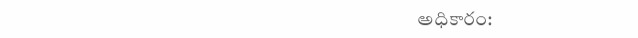అధికారం: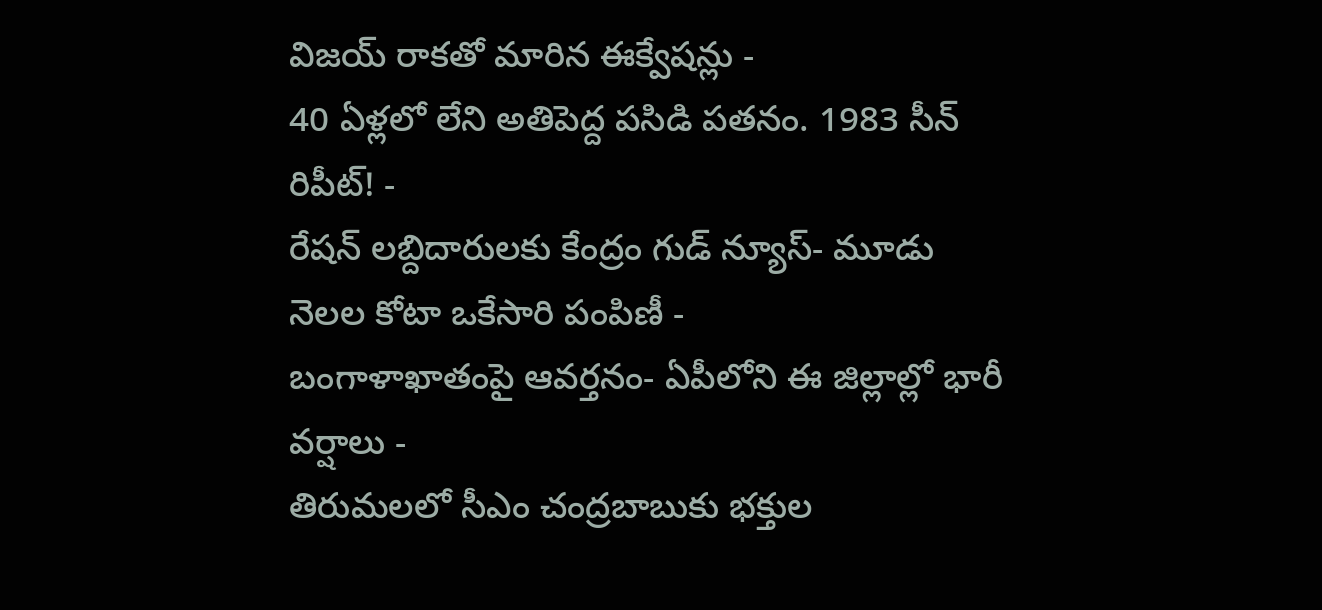విజయ్ రాకతో మారిన ఈక్వేషన్లు -
40 ఏళ్లలో లేని అతిపెద్ద పసిడి పతనం. 1983 సీన్ రిపీట్! -
రేషన్ లబ్దిదారులకు కేంద్రం గుడ్ న్యూస్- మూడు నెలల కోటా ఒకేసారి పంపిణీ -
బంగాళాఖాతంపై ఆవర్తనం- ఏపీలోని ఈ జిల్లాల్లో భారీ వర్షాలు -
తిరుమలలో సీఎం చంద్రబాబుకు భక్తుల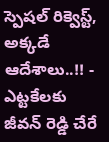స్పెషల్ రిక్వెస్ట్, అక్కడే ఆదేశాలు..!! -
ఎట్టకేలకు జీవన్ రెడ్డి చేరే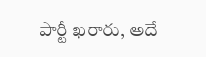పార్టీ ఖరారు, అదే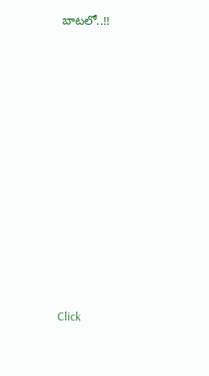బాటలో..!!












Click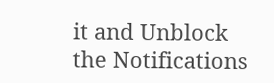it and Unblock the Notifications